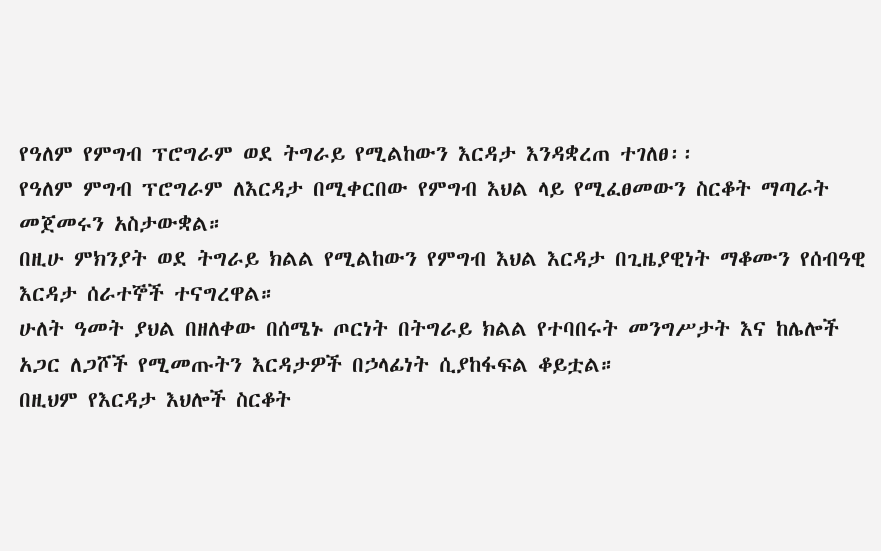የዓለም የምግብ ፕሮግራም ወደ ትግራይ የሚልከውን እርዳታ እንዳቋረጠ ተገለፀ፡፡
የዓለም ምግብ ፕሮግራም ለእርዳታ በሚቀርበው የምግብ እህል ላይ የሚፈፀመውን ስርቆት ማጣራት መጀመሩን አስታውቋል።
በዚሁ ምክንያት ወደ ትግራይ ክልል የሚልከውን የምግብ እህል እርዳታ በጊዜያዊነት ማቆሙን የሰብዓዊ እርዳታ ሰራተኞች ተናግረዋል።
ሁለት ዓመት ያህል በዘለቀው በሰሜኑ ጦርነት በትግራይ ክልል የተባበሩት መንግሥታት እና ከሌሎች አጋር ለጋሾች የሚመጡትን እርዳታዎች በኃላፊነት ሲያከፋፍል ቆይቷል።
በዚህም የእርዳታ እህሎች ስርቆት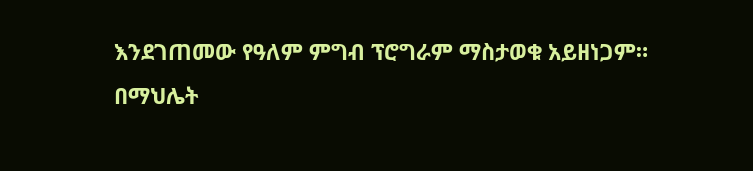እንደገጠመው የዓለም ምግብ ፕሮግራም ማስታወቁ አይዘነጋም።
በማህሌት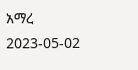አማረ
2023-05-02